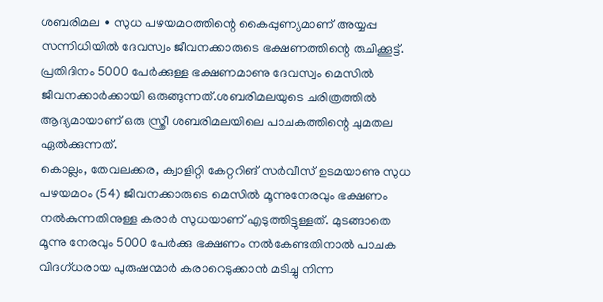ശബരിമല ∙ സുധ പഴയമഠത്തിന്റെ കൈപ്പുണ്യമാണ് അയ്യപ്പ സന്നിധിയിൽ ദേവസ്വം ജീവനക്കാരുടെ ഭക്ഷണത്തിന്റെ രുചിക്കൂട്ട്. പ്രതിദിനം 5000 പേർക്കുള്ള ഭക്ഷണമാണു ദേവസ്വം മെസിൽ ജീവനക്കാർക്കായി ഒരുങ്ങുന്നത്.ശബരിമലയുടെ ചരിത്രത്തിൽ ആദ്യമായാണ് ഒരു സ്ത്രീ ശബരിമലയിലെ പാചകത്തിന്റെ ചുമതല ഏൽക്കുന്നത്.
കൊല്ലം, തേവലക്കര, ക്വാളിറ്റി കേറ്ററിങ് സർവീസ് ഉടമയാണു സുധ പഴയമഠം (54) ജീവനക്കാരുടെ മെസിൽ മൂന്നുനേരവും ഭക്ഷണം നൽകുന്നതിനുള്ള കരാർ സുധയാണ് എടുത്തിട്ടുള്ളത്. മുടങ്ങാതെ മൂന്നു നേരവും 5000 പേർക്കു ഭക്ഷണം നൽകേണ്ടതിനാൽ പാചക വിദഗ്ധരായ പുരുഷന്മാർ കരാറെടുക്കാൻ മടിച്ചു നിന്ന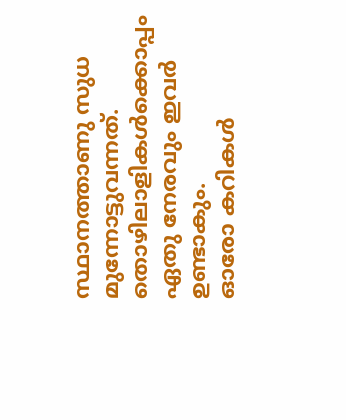സ്ഥാനത്താണു സുധ മുന്നോട്ടുവന്നത്.
തൊഴിലാളികൾക്കൊപ്പം ഏതു നേരവും ഇവർ ഉണ്ടാകും.
ഓരോ കറികൾ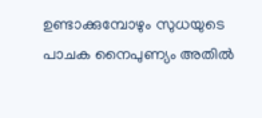ഉണ്ടാക്കുമ്പോഴും സുധയുടെ പാചക നൈപുണ്യം അതിൽ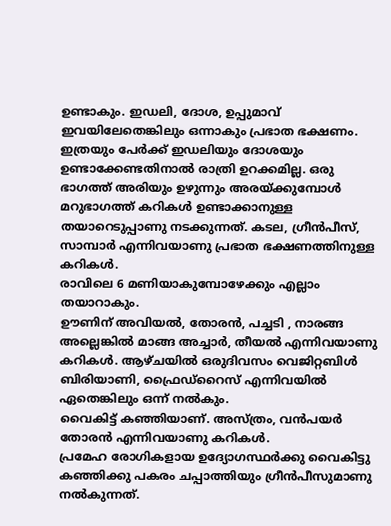ഉണ്ടാകും. ഇഡലി, ദോശ, ഉപ്പുമാവ് ഇവയിലേതെങ്കിലും ഒന്നാകും പ്രഭാത ഭക്ഷണം.
ഇത്രയും പേർക്ക് ഇഡലിയും ദോശയും ഉണ്ടാക്കേണ്ടതിനാൽ രാത്രി ഉറക്കമില്ല. ഒരു ഭാഗത്ത് അരിയും ഉഴുന്നും അരയ്ക്കുമ്പോൾ മറുഭാഗത്ത് കറികൾ ഉണ്ടാക്കാനുള്ള തയാറെടുപ്പാണു നടക്കുന്നത്. കടല, ഗ്രീൻപീസ്, സാമ്പാർ എന്നിവയാണു പ്രഭാത ഭക്ഷണത്തിനുള്ള കറികൾ.
രാവിലെ 6 മണിയാകുമ്പോഴേക്കും എല്ലാം തയാറാകും.
ഊണിന് അവിയൽ, തോരൻ, പച്ചടി , നാരങ്ങ അല്ലെങ്കിൽ മാങ്ങ അച്ചാർ, തീയൽ എന്നിവയാണു കറികൾ. ആഴ്ചയിൽ ഒരുദിവസം വെജിറ്റബിൾ ബിരിയാണി, ഫ്രൈഡ്റൈസ് എന്നിവയിൽ ഏതെങ്കിലും ഒന്ന് നൽകും.
വൈകിട്ട് കഞ്ഞിയാണ്. അസ്ത്രം, വൻപയർ തോരൻ എന്നിവയാണു കറികൾ.
പ്രമേഹ രോഗികളായ ഉദ്യോഗസ്ഥർക്കു വൈകിട്ടു കഞ്ഞിക്കു പകരം ചപ്പാത്തിയും ഗ്രീൻപീസുമാണു നൽകുന്നത്.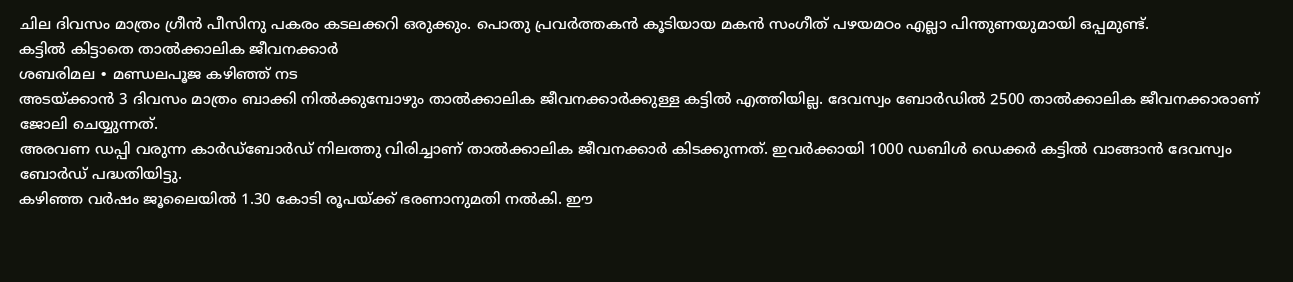ചില ദിവസം മാത്രം ഗ്രീൻ പീസിനു പകരം കടലക്കറി ഒരുക്കും. പൊതു പ്രവർത്തകൻ കൂടിയായ മകൻ സംഗീത് പഴയമഠം എല്ലാ പിന്തുണയുമായി ഒപ്പമുണ്ട്.
കട്ടിൽ കിട്ടാതെ താൽക്കാലിക ജീവനക്കാർ
ശബരിമല ∙ മണ്ഡലപൂജ കഴിഞ്ഞ് നട
അടയ്ക്കാൻ 3 ദിവസം മാത്രം ബാക്കി നിൽക്കുമ്പോഴും താൽക്കാലിക ജീവനക്കാർക്കുള്ള കട്ടിൽ എത്തിയില്ല. ദേവസ്വം ബോർഡിൽ 2500 താൽക്കാലിക ജീവനക്കാരാണ് ജോലി ചെയ്യുന്നത്.
അരവണ ഡപ്പി വരുന്ന കാർഡ്ബോർഡ് നിലത്തു വിരിച്ചാണ് താൽക്കാലിക ജീവനക്കാർ കിടക്കുന്നത്. ഇവർക്കായി 1000 ഡബിൾ ഡെക്കർ കട്ടിൽ വാങ്ങാൻ ദേവസ്വം ബോർഡ് പദ്ധതിയിട്ടു.
കഴിഞ്ഞ വർഷം ജൂലൈയിൽ 1.30 കോടി രൂപയ്ക്ക് ഭരണാനുമതി നൽകി. ഈ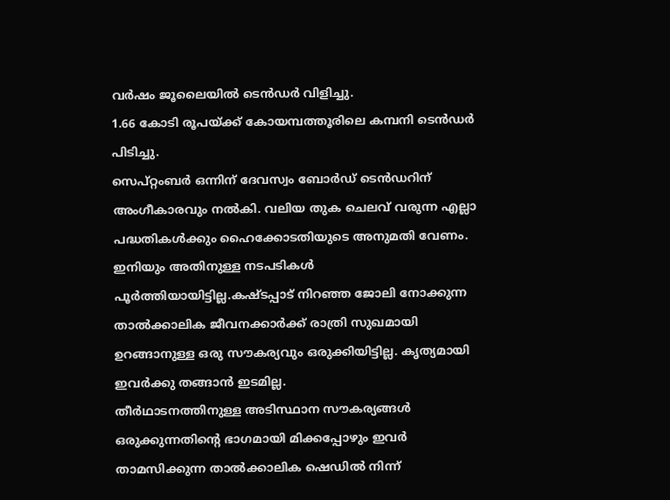വർഷം ജൂലൈയിൽ ടെൻഡർ വിളിച്ചു.
1.66 കോടി രൂപയ്ക്ക് കോയമ്പത്തൂരിലെ കമ്പനി ടെൻഡർ പിടിച്ചു.
സെപ്റ്റംബർ ഒന്നിന് ദേവസ്വം ബോർഡ് ടെൻഡറിന് അംഗീകാരവും നൽകി. വലിയ തുക ചെലവ് വരുന്ന എല്ലാ പദ്ധതികൾക്കും ഹൈക്കോടതിയുടെ അനുമതി വേണം.
ഇനിയും അതിനുള്ള നടപടികൾ പൂർത്തിയായിട്ടില്ല.കഷ്ടപ്പാട് നിറഞ്ഞ ജോലി നോക്കുന്ന താൽക്കാലിക ജീവനക്കാർക്ക് രാത്രി സുഖമായി ഉറങ്ങാനുള്ള ഒരു സൗകര്യവും ഒരുക്കിയിട്ടില്ല. കൃത്യമായി ഇവർക്കു തങ്ങാൻ ഇടമില്ല.
തീർഥാടനത്തിനുള്ള അടിസ്ഥാന സൗകര്യങ്ങൾ ഒരുക്കുന്നതിന്റെ ഭാഗമായി മിക്കപ്പോഴും ഇവർ താമസിക്കുന്ന താൽക്കാലിക ഷെഡിൽ നിന്ന്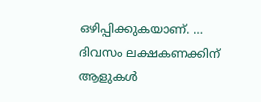ഒഴിപ്പിക്കുകയാണ്. …
ദിവസം ലക്ഷകണക്കിന് ആളുകൾ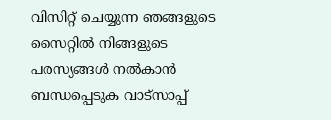വിസിറ്റ് ചെയ്യുന്ന ഞങ്ങളുടെ സൈറ്റിൽ നിങ്ങളുടെ പരസ്യങ്ങൾ നൽകാൻ ബന്ധപ്പെടുക വാട്സാപ്പ്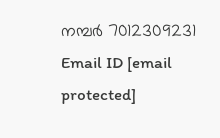നമ്പർ 7012309231 Email ID [email protected]